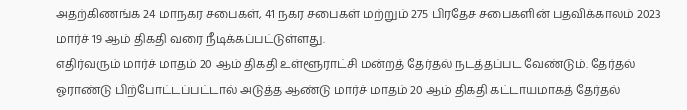அதற்கிணங்க 24 மாநகர சபைகள், 41 நகர சபைகள் மற்றும் 275 பிரதேச சபைகளின் பதவிக்காலம் 2023 மார்ச் 19 ஆம் திகதி வரை நீடிக்கப்பட்டுள்ளது.
எதிர்வரும் மார்ச் மாதம் 20 ஆம் திகதி உள்ளூராட்சி மன்றத் தேர்தல் நடத்தப்பட வேண்டும். தேர்தல் ஓராண்டு பிற்போட்டப்பட்டால் அடுத்த ஆண்டு மார்ச் மாதம் 20 ஆம் திகதி கட்டாயமாகத் தேர்தல்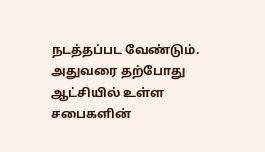நடத்தப்பட வேண்டும்.
அதுவரை தற்போது ஆட்சியில் உள்ள சபைகளின்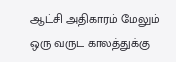ஆட்சி அதிகாரம் மேலும் ஒரு வருட காலத்துக்கு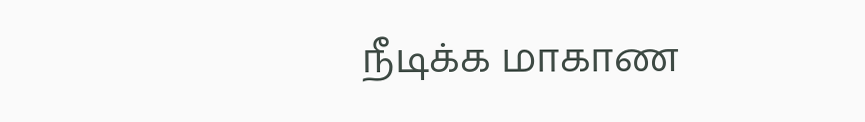நீடிக்க மாகாண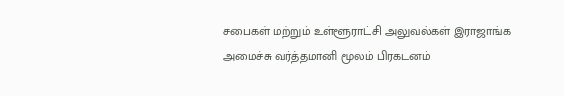சபைகள் மற்றும் உள்ளூராட்சி அலுவல்கள் இராஜாங்க அமைச்சு வர்த்தமானி மூலம் பிரகடனம்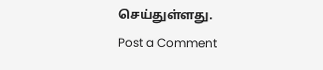செய்துள்ளது.
Post a Comment